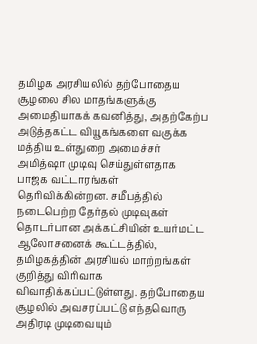தமிழக அரசியலில் தற்போதைய சூழலை சில மாதங்களுக்கு அமைதியாகக் கவனித்து, அதற்கேற்ப அடுத்தகட்ட வியூகங்களை வகுக்க மத்திய உள்துறை அமைச்சர் அமித்ஷா முடிவு செய்துள்ளதாக பாஜக வட்டாரங்கள் தெரிவிக்கின்றன. சமீபத்தில் நடைபெற்ற தேர்தல் முடிவுகள் தொடர்பான அக்கட்சியின் உயர்மட்ட ஆலோசனைக் கூட்டத்தில், தமிழகத்தின் அரசியல் மாற்றங்கள் குறித்து விரிவாக விவாதிக்கப்பட்டுள்ளது. தற்போதைய சூழலில் அவசரப்பட்டு எந்தவொரு அதிரடி முடிவையும்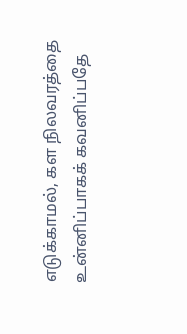எடுக்காமல், கள நிலவரத்தை உன்னிப்பாகக் கவனிப்பதே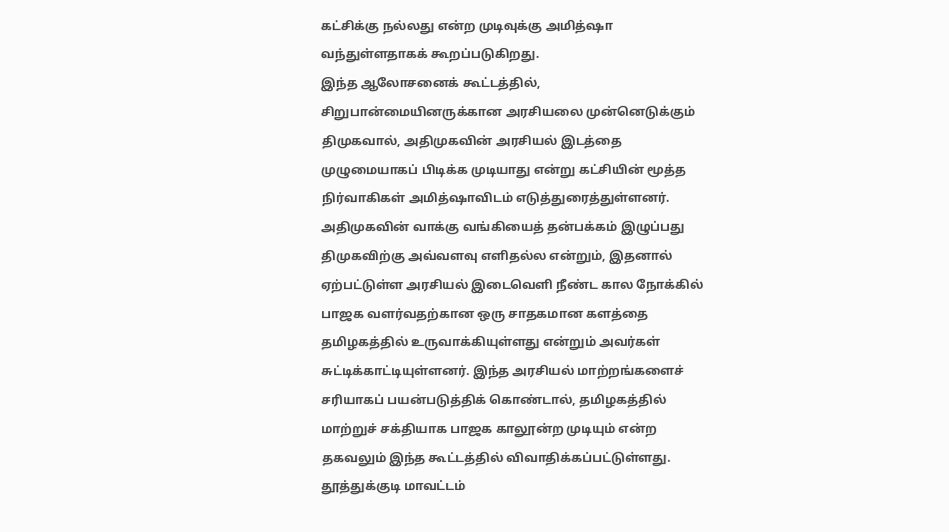கட்சிக்கு நல்லது என்ற முடிவுக்கு அமித்ஷா வந்துள்ளதாகக் கூறப்படுகிறது.
இந்த ஆலோசனைக் கூட்டத்தில், சிறுபான்மையினருக்கான அரசியலை முன்னெடுக்கும் திமுகவால், அதிமுகவின் அரசியல் இடத்தை முழுமையாகப் பிடிக்க முடியாது என்று கட்சியின் மூத்த நிர்வாகிகள் அமித்ஷாவிடம் எடுத்துரைத்துள்ளனர். அதிமுகவின் வாக்கு வங்கியைத் தன்பக்கம் இழுப்பது திமுகவிற்கு அவ்வளவு எளிதல்ல என்றும், இதனால் ஏற்பட்டுள்ள அரசியல் இடைவெளி நீண்ட கால நோக்கில் பாஜக வளர்வதற்கான ஒரு சாதகமான களத்தை தமிழகத்தில் உருவாக்கியுள்ளது என்றும் அவர்கள் சுட்டிக்காட்டியுள்ளனர். இந்த அரசியல் மாற்றங்களைச் சரியாகப் பயன்படுத்திக் கொண்டால், தமிழகத்தில் மாற்றுச் சக்தியாக பாஜக காலூன்ற முடியும் என்ற தகவலும் இந்த கூட்டத்தில் விவாதிக்கப்பட்டுள்ளது.
தூத்துக்குடி மாவட்டம்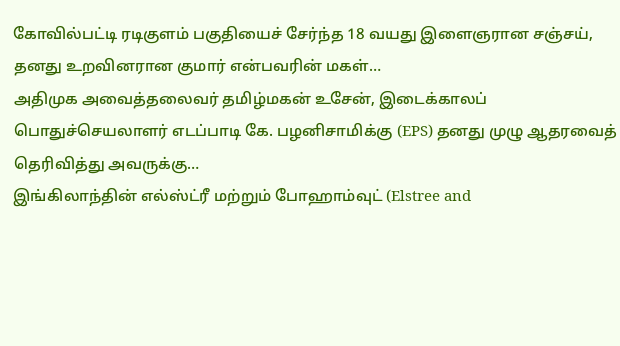கோவில்பட்டி ரடிகுளம் பகுதியைச் சேர்ந்த 18 வயது இளைஞரான சஞ்சய், தனது உறவினரான குமார் என்பவரின் மகள்…
அதிமுக அவைத்தலைவர் தமிழ்மகன் உசேன், இடைக்காலப் பொதுச்செயலாளர் எடப்பாடி கே. பழனிசாமிக்கு (EPS) தனது முழு ஆதரவைத் தெரிவித்து அவருக்கு…
இங்கிலாந்தின் எல்ஸ்ட்ரீ மற்றும் போஹாம்வுட் (Elstree and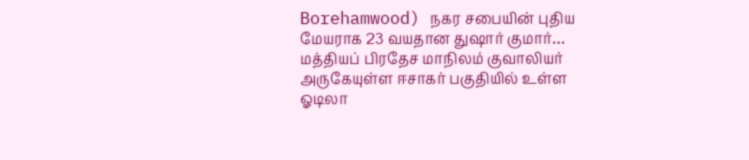Borehamwood) நகர சபையின் புதிய மேயராக 23 வயதான துஷார் குமார்…
மத்தியப் பிரதேச மாநிலம் குவாலியர் அருகேயுள்ள ஈசாகர் பகுதியில் உள்ள ஓடிலா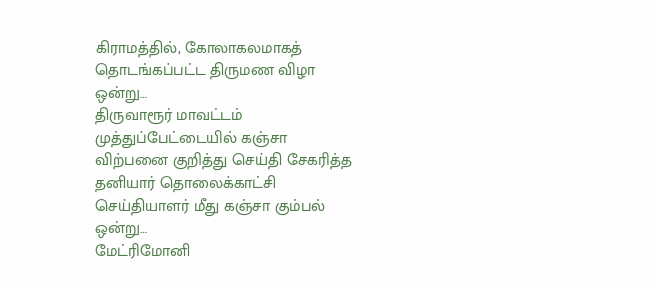கிராமத்தில், கோலாகலமாகத் தொடங்கப்பட்ட திருமண விழா ஒன்று…
திருவாரூர் மாவட்டம் முத்துப்பேட்டையில் கஞ்சா விற்பனை குறித்து செய்தி சேகரித்த தனியார் தொலைக்காட்சி செய்தியாளர் மீது கஞ்சா கும்பல் ஒன்று…
மேட்ரிமோனி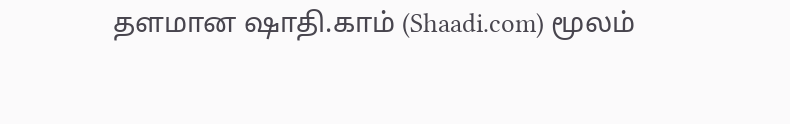தளமான ஷாதி.காம் (Shaadi.com) மூலம்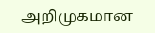அறிமுகமான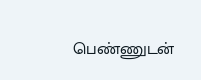பெண்ணுடன்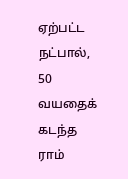ஏற்பட்ட நட்பால், 50 வயதைக் கடந்த ராம்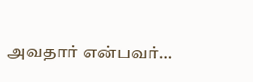அவதார் என்பவர்…